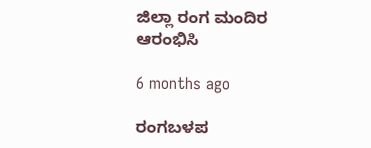ಜಿಲ್ಲಾ ರಂಗ ಮಂದಿರ ಆರಂಭಿಸಿ

6 months ago

ರಂಗಬಳಪ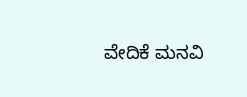ವೇದಿಕೆ ಮನವಿ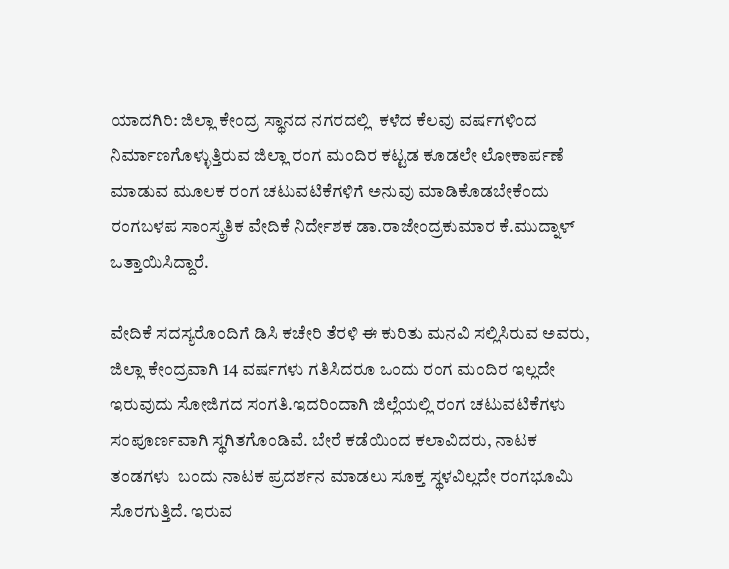ಯಾದಗಿರಿ: ಜಿಲ್ಲಾ ಕೇಂದ್ರ ಸ್ಥಾನದ ನಗರದಲ್ಲಿ  ಕಳೆದ ಕೆಲವು ವರ್ಷಗಳಿಂದ ನಿರ್ಮಾಣಗೊಳ್ಳುತ್ತಿರುವ ಜಿಲ್ಲಾ ರಂಗ ಮಂದಿರ ಕಟ್ಟಡ ಕೂಡಲೇ ಲೋಕಾರ್ಪಣೆ ಮಾಡುವ ಮೂಲಕ ರಂಗ ಚಟುವಟಿಕೆಗಳಿಗೆ ಅನುವು ಮಾಡಿಕೊಡಬೇಕೆಂದು ರಂಗಬಳಪ ಸಾಂಸ್ಕ್ರತಿಕ ವೇದಿಕೆ ನಿರ್ದೇಶಕ ಡಾ.ರಾಜೇಂದ್ರಕುಮಾರ ಕೆ.ಮುದ್ನಾಳ್  ಒತ್ತಾಯಿಸಿದ್ದಾರೆ.

ವೇದಿಕೆ ಸದಸ್ಯರೊಂದಿಗೆ ಡಿಸಿ ಕಚೇರಿ ತೆರಳಿ ಈ ಕುರಿತು ಮನವಿ ಸಲ್ಲಿಸಿರುವ ಅವರು, ಜಿಲ್ಲಾ ಕೇಂದ್ರವಾಗಿ 14 ವರ್ಷಗಳು ಗತಿಸಿದರೂ ಒಂದು ರಂಗ ಮಂದಿರ ಇಲ್ಲದೇ ಇರುವುದು ಸೋಜಿಗದ ಸಂಗತಿ.ಇದರಿಂದಾಗಿ ಜಿಲ್ಲೆಯಲ್ಲಿ ರಂಗ ಚಟುವಟಿಕೆಗಳು ಸಂಪೂರ್ಣವಾಗಿ ಸ್ಥಗಿತಗೊಂಡಿವೆ. ಬೇರೆ ಕಡೆಯಿಂದ ಕಲಾವಿದರು, ನಾಟಕ ತಂಡಗಳು  ಬಂದು ನಾಟಕ ಪ್ರದರ್ಶನ ಮಾಡಲು ಸೂಕ್ತ ಸ್ಥಳವಿಲ್ಲದೇ ರಂಗಭೂಮಿ ಸೊರಗುತ್ತಿದೆ. ಇರುವ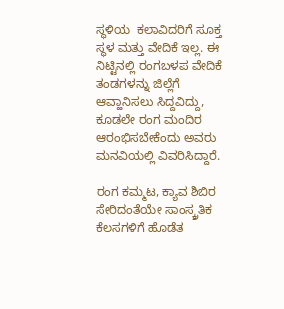ಸ್ಥಳಿಯ  ಕಲಾವಿದರಿಗೆ ಸೂಕ್ತ ಸ್ಥಳ ಮತ್ತು ವೇದಿಕೆ ಇಲ್ಲ. ಈ ನಿಟ್ಟಿನಲ್ಲಿ ರಂಗಬಳಪ ವೇದಿಕೆ ತಂಡಗಳನ್ನು ಜಿಲ್ಲೆಗೆ ಆವ್ಹಾನಿಸಲು ಸಿದ್ದವಿದ್ದು, ಕೂಡಲೇ ರಂಗ ಮಂದಿರ ಆರಂಭಿಸಬೇಕೆಂದು ಅವರು ಮನವಿಯಲ್ಲಿ‌ ವಿವರಿಸಿದ್ದಾರೆ.

ರಂಗ ಕಮ್ಮಟ, ಕ್ಯಾವ ಶಿಬಿರ ಸೇರಿದಂತೆಯೇ ಸಾಂಸ್ಕ್ರತಿಕ ಕೆಲಸಗಳಿಗೆ ಹೊಡೆತ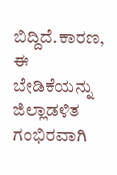ಬಿದ್ದಿದೆ.ಕಾರಣ, ಈ ಬೇಡಿಕೆಯನ್ನು ಜಿಲ್ಲಾಡಳಿತ ಗಂಭಿರವಾಗಿ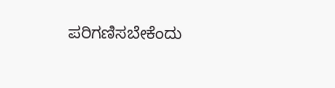ಪರಿಗಣಿಸಬೇಕೆಂದು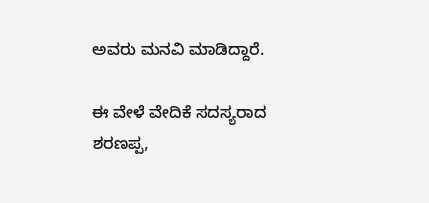ಅವರು ಮನವಿ ಮಾಡಿದ್ದಾರೆ.

ಈ ವೇಳೆ ವೇದಿಕೆ ಸದಸ್ಯರಾದ ಶರಣಪ್ಪ,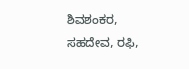ಶಿವಶಂಕರ, ಸಹದೇವ, ರಫಿ,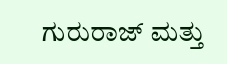ಗುರುರಾಜ್ ಮತ್ತು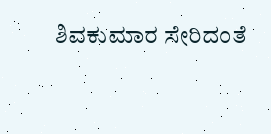ಶಿವಕುಮಾರ ಸೇರಿದಂತೆ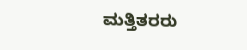ಮತ್ತಿತರರು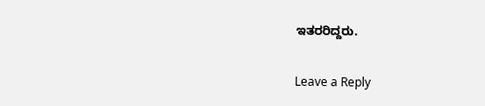ಇತರರಿದ್ದರು.

Leave a Reply